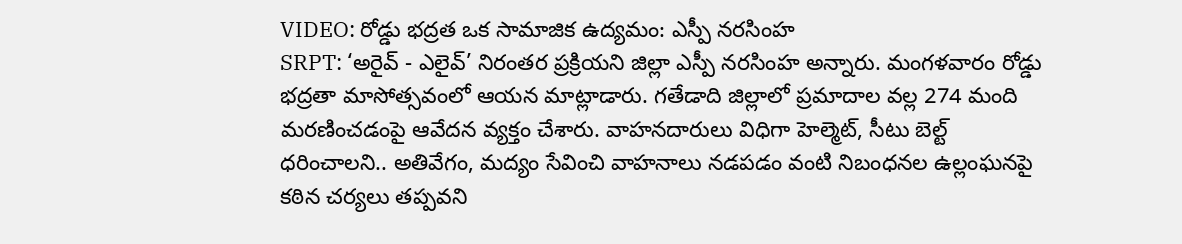VIDEO: రోడ్డు భద్రత ఒక సామాజిక ఉద్యమం: ఎస్పీ నరసింహ
SRPT: ‘అరైవ్ - ఎలైవ్’ నిరంతర ప్రక్రియని జిల్లా ఎస్పీ నరసింహ అన్నారు. మంగళవారం రోడ్డు భద్రతా మాసోత్సవంలో ఆయన మాట్లాడారు. గతేడాది జిల్లాలో ప్రమాదాల వల్ల 274 మంది మరణించడంపై ఆవేదన వ్యక్తం చేశారు. వాహనదారులు విధిగా హెల్మెట్, సీటు బెల్ట్ ధరించాలని.. అతివేగం, మద్యం సేవించి వాహనాలు నడపడం వంటి నిబంధనల ఉల్లంఘనపై కఠిన చర్యలు తప్పవని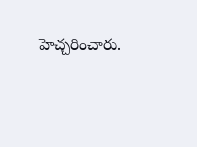హెచ్చరించారు.